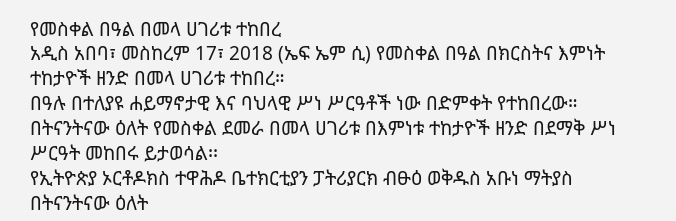የመስቀል በዓል በመላ ሀገሪቱ ተከበረ
አዲስ አበባ፣ መስከረም 17፣ 2018 (ኤፍ ኤም ሲ) የመስቀል በዓል በክርስትና እምነት ተከታዮች ዘንድ በመላ ሀገሪቱ ተከበረ።
በዓሉ በተለያዩ ሐይማኖታዊ እና ባህላዊ ሥነ ሥርዓቶች ነው በድምቀት የተከበረው።
በትናንትናው ዕለት የመስቀል ደመራ በመላ ሀገሪቱ በእምነቱ ተከታዮች ዘንድ በደማቅ ሥነ ሥርዓት መከበሩ ይታወሳል፡፡
የኢትዮጵያ ኦርቶዶክስ ተዋሕዶ ቤተክርቲያን ፓትሪያርክ ብፁዕ ወቅዱስ አቡነ ማትያስ በትናንትናው ዕለት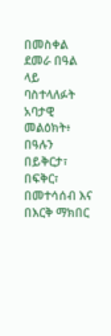በመስቀል ደመራ በዓል ላይ ባስተላለፉት አባታዊ መልዕክት፥ በዓሉን በይቅርታ፣ በፍቅር፣ በመተሳሰብ እና በእርቅ ማክበር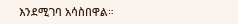እንደሚገባ አሳስበዋል።